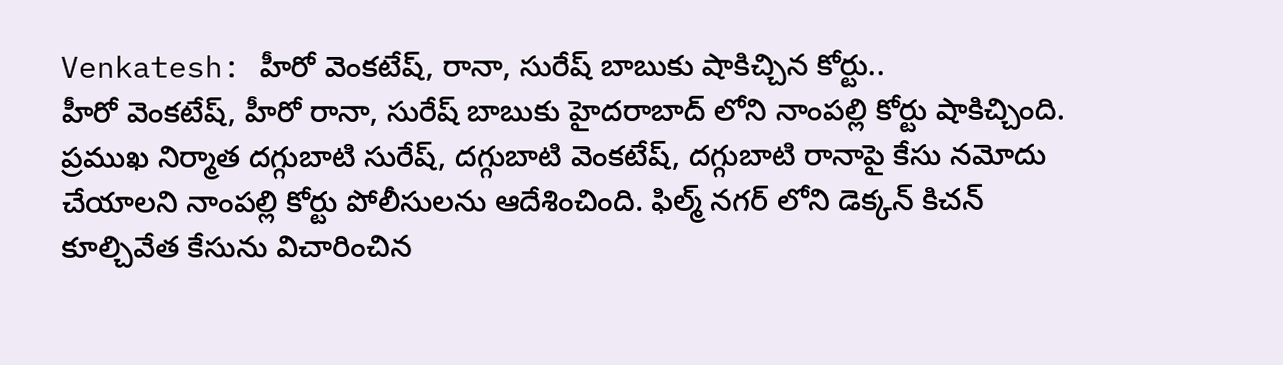Venkatesh: హీరో వెంకటేష్, రానా, సురేష్ బాబుకు షాకిచ్చిన కోర్టు..
హీరో వెంకటేష్, హీరో రానా, సురేష్ బాబుకు హైదరాబాద్ లోని నాంపల్లి కోర్టు షాకిచ్చింది. ప్రముఖ నిర్మాత దగ్గుబాటి సురేష్, దగ్గుబాటి వెంకటేష్, దగ్గుబాటి రానాపై కేసు నమోదు చేయాలని నాంపల్లి కోర్టు పోలీసులను ఆదేశించింది. ఫిల్మ్ నగర్ లోని డెక్కన్ కిచన్ కూల్చివేత కేసును విచారించిన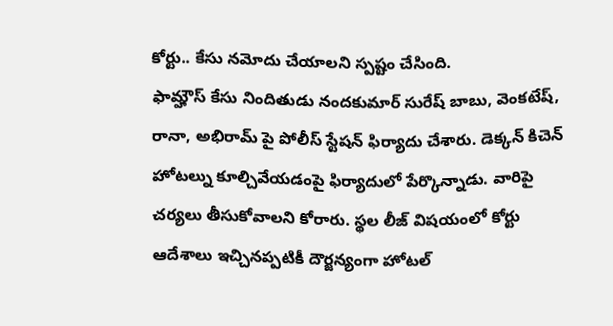కోర్టు.. కేసు నమోదు చేయాలని స్పష్టం చేసింది.
ఫామ్హౌస్ కేసు నిందితుడు నందకుమార్ సురేష్ బాబు, వెంకటేష్, రానా, అభిరామ్ పై పోలీస్ స్టేషన్ ఫిర్యాదు చేశారు. డెక్కన్ కిచెన్ హోటల్ను కూల్చివేయడంపై ఫిర్యాదులో పేర్కొన్నాడు. వారిపై చర్యలు తీసుకోవాలని కోరారు. స్థల లీజ్ విషయంలో కోర్టు ఆదేశాలు ఇచ్చినప్పటికీ దౌర్జన్యంగా హోటల్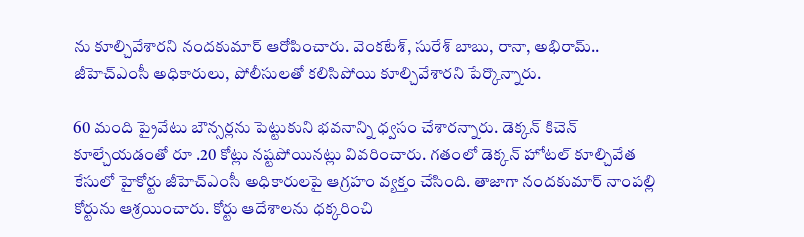ను కూల్చివేశారని నందకుమార్ ఆరోపించారు. వెంకటేశ్, సురేశ్ బాబు, రానా, అభిరామ్.. జీహెచ్ఎంసీ అధికారులు, పోలీసులతో కలిసిపోయి కూల్చివేశారని పేర్కొన్నారు.

60 మంది ప్రైవేటు బౌన్సర్లను పెట్టుకుని భవనాన్ని ధ్వసం చేశారన్నారు. డెక్కన్ కిచెన్ కూల్చేయడంతో రూ .20 కోట్లు నష్టపోయినట్లు వివరించారు. గతంలో డెక్కన్ హోటల్ కూల్చివేత కేసులో హైకోర్టు జీహెచ్ఎంసీ అధికారులపై ఆగ్రహం వ్యక్తం చేసింది. తాజాగా నందకుమార్ నాంపల్లి కోర్టును ఆశ్రయించారు. కోర్టు ఆదేశాలను ధక్కరించి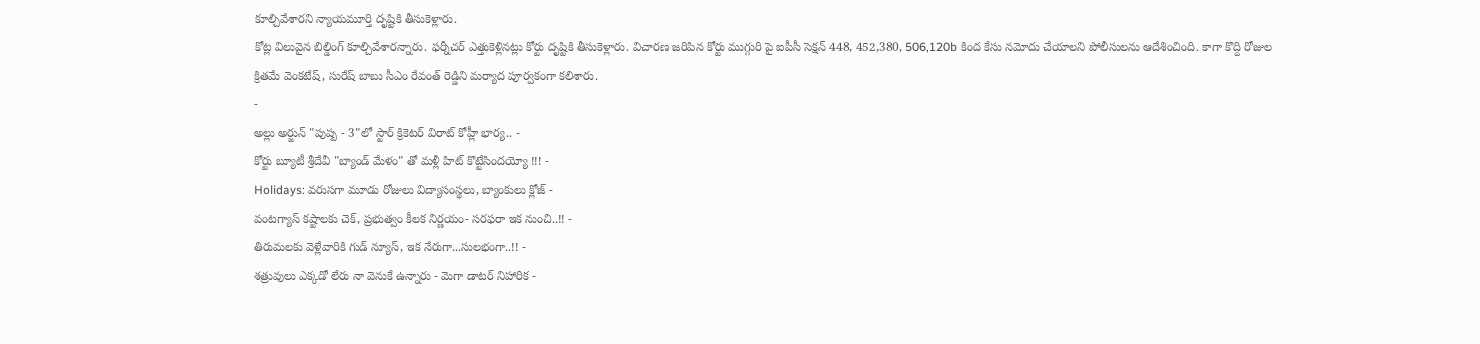కూల్చివేశారని న్యాయమూర్తి దృష్టికి తీసుకెళ్లారు.
కోట్ల విలువైన బిల్డింగ్ కూల్చివేశారన్నారు. ఫర్నీచర్ ఎత్తుకెళ్లినట్లు కోర్టు దృష్టికి తీసుకెళ్లారు. విచారణ జరిపిన కోర్టు ముగ్గురి పై ఐపీసీ సెక్షన్ 448, 452,380, 506,120b కింద కేసు నమోదు చేయాలని పోలీసులను ఆదేశించింది. కాగా కొద్ది రోజుల క్రితమే వెంకటేష్, సురేష్ బాబు సీఎం రేవంత్ రెడ్డిని మర్యాద పూర్వకంగా కలిశారు.
-
అల్లు అర్జున్ "పుష్ప - 3"లో స్టార్ క్రికెటర్ విరాట్ కోహ్లీ భార్య.. -
కోర్టు బ్యూటీ శ్రీదేవీ "బ్యాండ్ మేళం" తో మళ్లీ హిట్ కొట్టేసిందయ్యో !!! -
Holidays: వరుసగా మూడు రోజులు విద్యాసంస్థలు, బ్యాంకులు క్లోజ్ -
వంటగ్యాస్ కష్టాలకు చెక్, ప్రభుత్వం కీలక నిర్ణయం- సరఫరా ఇక నుంచి..!! -
తిరుమలకు వెళ్లేవారికి గుడ్ న్యూస్, ఇక నేరుగా...సులభంగా..!! -
శత్రువులు ఎక్కడో లేరు నా వెనుకే ఉన్నారు - మెగా డాటర్ నిహారిక -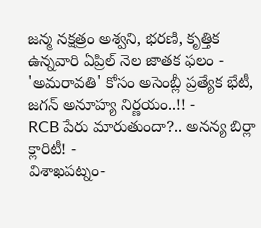జన్మ నక్షత్రం అశ్వని, భరణి, కృత్తిక ఉన్నవారి ఏప్రిల్ నెల జాతక ఫలం -
'అమరావతి' కోసం అసెంబ్లీ ప్రత్యేక భేటీ, జగన్ అనూహ్య నిర్ణయం..!! -
RCB పేరు మారుతుందా?.. అనన్య బిర్లా క్లారిటీ! -
విశాఖపట్నం-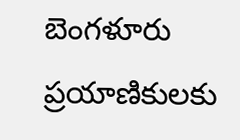బెంగళూరు ప్రయాణికులకు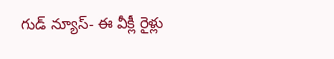గుడ్ న్యూస్- ఈ వీక్లీ రైళ్లు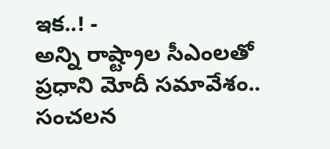ఇక..! -
అన్ని రాష్ట్రాల సీఎంలతో ప్రధాని మోదీ సమావేశం.. సంచలన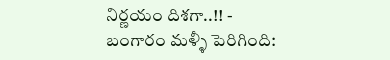నిర్ణయం దిశగా..!! -
బంగారం మళ్ళీ పెరిగింది: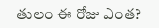తులం ఈ రోజు ఎంత?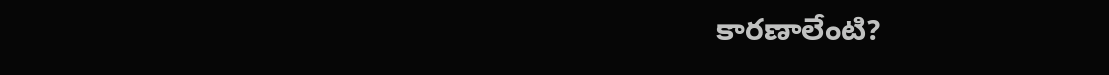కారణాలేంటి?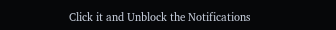Click it and Unblock the Notifications